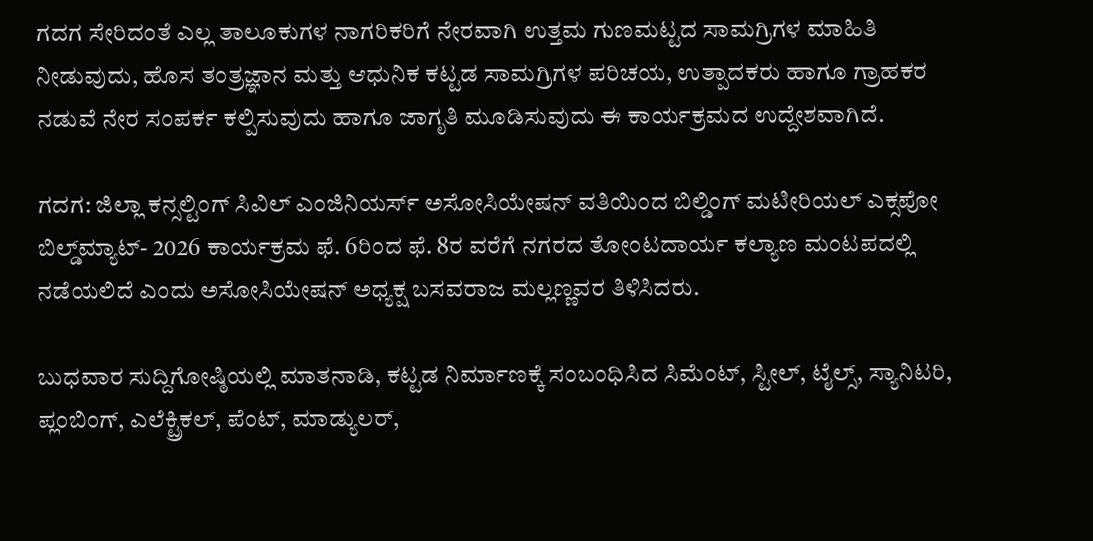ಗದಗ ಸೇರಿದಂತೆ ಎಲ್ಲ ತಾಲೂಕುಗಳ ನಾಗರಿಕರಿಗೆ ನೇರವಾಗಿ ಉತ್ತಮ ಗುಣಮಟ್ಟದ ಸಾಮಗ್ರಿಗಳ ಮಾಹಿತಿ ನೀಡುವುದು, ಹೊಸ ತಂತ್ರಜ್ಞಾನ ಮತ್ತು ಆಧುನಿಕ ಕಟ್ಟಡ ಸಾಮಗ್ರಿಗಳ ಪರಿಚಯ, ಉತ್ಪಾದಕರು ಹಾಗೂ ಗ್ರಾಹಕರ ನಡುವೆ ನೇರ ಸಂಪರ್ಕ ಕಲ್ಪಿಸುವುದು ಹಾಗೂ ಜಾಗೃತಿ ಮೂಡಿಸುವುದು ಈ ಕಾರ್ಯಕ್ರಮದ ಉದ್ದೇಶವಾಗಿದೆ.

ಗದಗ: ಜಿಲ್ಲಾ ಕನ್ಸಲ್ಟಿಂಗ್‌ ಸಿವಿಲ್‌ ಎಂಜಿನಿಯರ್ಸ್‌ ಅಸೋಸಿಯೇಷನ್‌ ವತಿಯಿಂದ ಬಿಲ್ಡಿಂಗ್‌ ಮಟೀರಿಯಲ್‌ ಎಕ್ಸಪೋ ಬಿಲ್ಡ್‌ಮ್ಯಾಟ್‌- 2026 ಕಾರ್ಯಕ್ರಮ ಫೆ. 6ರಿಂದ ಫೆ. 8ರ ವರೆಗೆ ನಗರದ ತೋಂಟದಾರ್ಯ ಕಲ್ಯಾಣ ಮಂಟಪದಲ್ಲಿ ನಡೆಯಲಿದೆ ಎಂದು ಅಸೋಸಿಯೇಷನ್‌ ಅಧ್ಯಕ್ಷ ಬಸವರಾಜ ಮಲ್ಲಣ್ಣವರ ತಿಳಿಸಿದರು.

ಬುಧವಾರ ಸುದ್ದಿಗೋಷ್ಠಿಯಲ್ಲಿ ಮಾತನಾಡಿ, ಕಟ್ಟಡ ನಿರ್ಮಾಣಕ್ಕೆ ಸಂಬಂಧಿಸಿದ ಸಿಮೆಂಟ್‌, ಸ್ಟೀಲ್‌, ಟೈಲ್ಸ್‌, ಸ್ಯಾನಿಟರಿ, ಪ್ಲಂಬಿಂಗ್, ಎಲೆಕ್ಟ್ರಿಕಲ್‌, ಪೆಂಟ್‌, ಮಾಡ್ಯುಲರ್‌,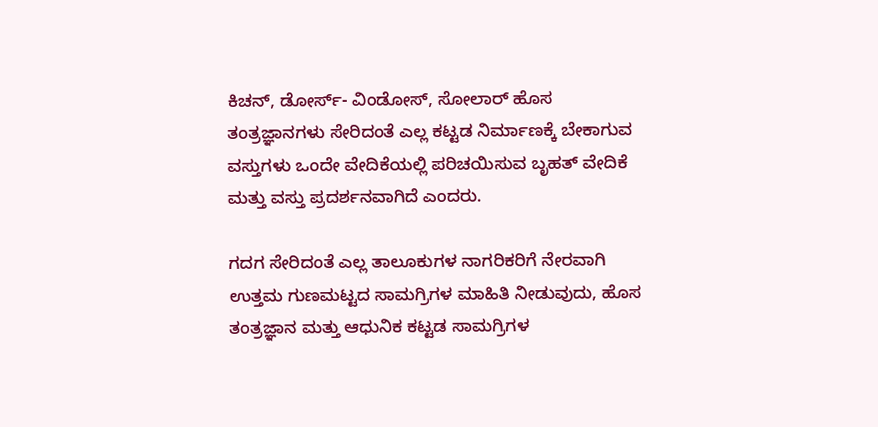ಕಿಚನ್‌, ಡೋರ್ಸ್‌- ವಿಂಡೋಸ್‌, ಸೋಲಾರ್‌ ಹೊಸ ತಂತ್ರಜ್ಞಾನಗಳು ಸೇರಿದಂತೆ ಎಲ್ಲ ಕಟ್ಟಡ ನಿರ್ಮಾಣಕ್ಕೆ ಬೇಕಾಗುವ ವಸ್ತುಗಳು ಒಂದೇ ವೇದಿಕೆಯಲ್ಲಿ ಪರಿಚಯಿಸುವ ಬೃಹತ್‌ ವೇದಿಕೆ ಮತ್ತು ವಸ್ತು ಪ್ರದರ್ಶನವಾಗಿದೆ ಎಂದರು.

ಗದಗ ಸೇರಿದಂತೆ ಎಲ್ಲ ತಾಲೂಕುಗಳ ನಾಗರಿಕರಿಗೆ ನೇರವಾಗಿ ಉತ್ತಮ ಗುಣಮಟ್ಟದ ಸಾಮಗ್ರಿಗಳ ಮಾಹಿತಿ ನೀಡುವುದು, ಹೊಸ ತಂತ್ರಜ್ಞಾನ ಮತ್ತು ಆಧುನಿಕ ಕಟ್ಟಡ ಸಾಮಗ್ರಿಗಳ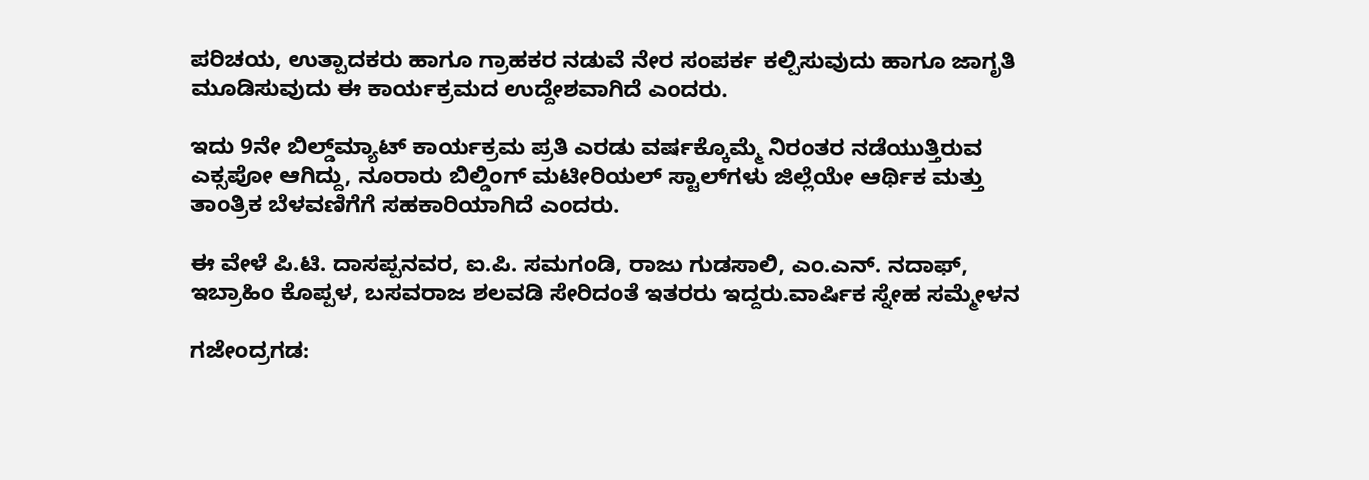ಪರಿಚಯ, ಉತ್ಪಾದಕರು ಹಾಗೂ ಗ್ರಾಹಕರ ನಡುವೆ ನೇರ ಸಂಪರ್ಕ ಕಲ್ಪಿಸುವುದು ಹಾಗೂ ಜಾಗೃತಿ ಮೂಡಿಸುವುದು ಈ ಕಾರ್ಯಕ್ರಮದ ಉದ್ದೇಶವಾಗಿದೆ ಎಂದರು.

ಇದು 9ನೇ ಬಿಲ್ಡ್‌ಮ್ಯಾಟ್‌ ಕಾರ್ಯಕ್ರಮ ಪ್ರತಿ ಎರಡು ವರ್ಷಕ್ಕೊಮ್ಮೆ ನಿರಂತರ ನಡೆಯುತ್ತಿರುವ ಎಕ್ಸಪೋ ಆಗಿದ್ದು, ನೂರಾರು ಬಿಲ್ಡಿಂಗ್‌ ಮಟೀರಿಯಲ್‌ ಸ್ಟಾಲ್‌ಗಳು ಜಿಲ್ಲೆಯೇ ಆರ್ಥಿಕ ಮತ್ತು ತಾಂತ್ರಿಕ ಬೆಳವಣಿಗೆಗೆ ಸಹಕಾರಿಯಾಗಿದೆ ಎಂದರು.

ಈ ವೇಳೆ ಪಿ.ಟಿ. ದಾಸಪ್ಪನವರ, ಐ.ಪಿ. ಸಮಗಂಡಿ, ರಾಜು ಗುಡಸಾಲಿ, ಎಂ.ಎನ್‌. ನದಾಫ್, ಇಬ್ರಾಹಿಂ ಕೊಪ್ಪಳ, ಬಸವರಾಜ ಶಲವಡಿ ಸೇರಿದಂತೆ ಇತರರು ಇದ್ದರು.ವಾರ್ಷಿಕ ಸ್ನೇಹ ಸಮ್ಮೇಳನ

ಗಜೇಂದ್ರಗಡ: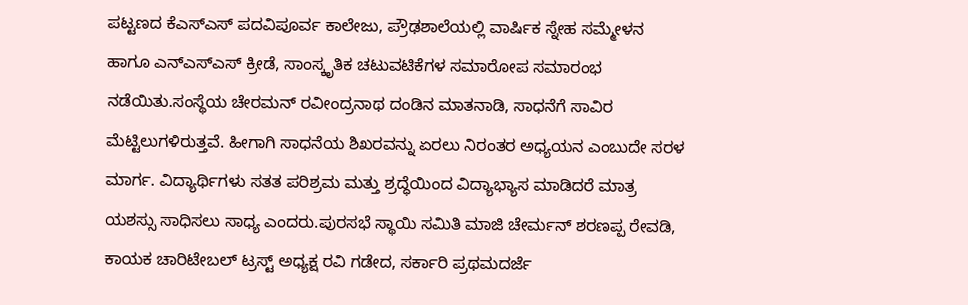ಪಟ್ಟಣದ ಕೆಎಸ್‌ಎಸ್ ಪದವಿಪೂರ್ವ ಕಾಲೇಜು, ಪ್ರೌಢಶಾಲೆಯಲ್ಲಿ ವಾರ್ಷಿಕ ಸ್ನೇಹ ಸಮ್ಮೇಳನ ಹಾಗೂ ಎನ್‌ಎಸ್‌ಎಸ್ ಕ್ರೀಡೆ, ಸಾಂಸ್ಕೃತಿಕ ಚಟುವಟಿಕೆಗಳ ಸಮಾರೋಪ ಸಮಾರಂಭ ನಡೆಯಿತು.ಸಂಸ್ಥೆಯ ಚೇರಮನ್ ರವೀಂದ್ರನಾಥ ದಂಡಿನ ಮಾತನಾಡಿ, ಸಾಧನೆಗೆ ಸಾವಿರ ಮೆಟ್ಟಿಲುಗಳಿರುತ್ತವೆ. ಹೀಗಾಗಿ ಸಾಧನೆಯ ಶಿಖರವನ್ನು ಏರಲು ನಿರಂತರ ಅಧ್ಯಯನ ಎಂಬುದೇ ಸರಳ ಮಾರ್ಗ. ವಿದ್ಯಾರ್ಥಿಗಳು ಸತತ ಪರಿಶ್ರಮ ಮತ್ತು ಶ್ರದ್ಧೆಯಿಂದ ವಿದ್ಯಾಭ್ಯಾಸ ಮಾಡಿದರೆ ಮಾತ್ರ ಯಶಸ್ಸು ಸಾಧಿಸಲು ಸಾಧ್ಯ ಎಂದರು.ಪುರಸಭೆ ಸ್ಥಾಯಿ ಸಮಿತಿ ಮಾಜಿ ಚೇರ್ಮನ್ ಶರಣಪ್ಪ ರೇವಡಿ, ಕಾಯಕ ಚಾರಿಟೇಬಲ್ ಟ್ರಸ್ಟ್ ಅಧ್ಯಕ್ಷ ರವಿ ಗಡೇದ, ಸರ್ಕಾರಿ ಪ್ರಥಮದರ್ಜೆ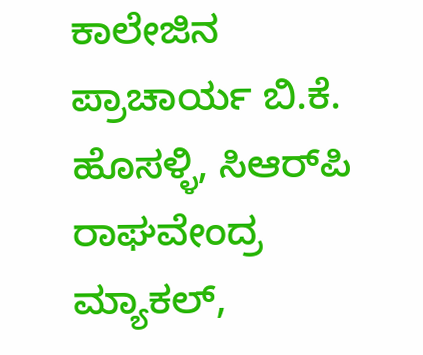ಕಾಲೇಜಿನ ಪ್ರಾಚಾರ್ಯ ಬಿ.ಕೆ. ಹೊಸಳ್ಳಿ, ಸಿಆರ್‌ಪಿ ರಾಘವೇಂದ್ರ ಮ್ಯಾಕಲ್,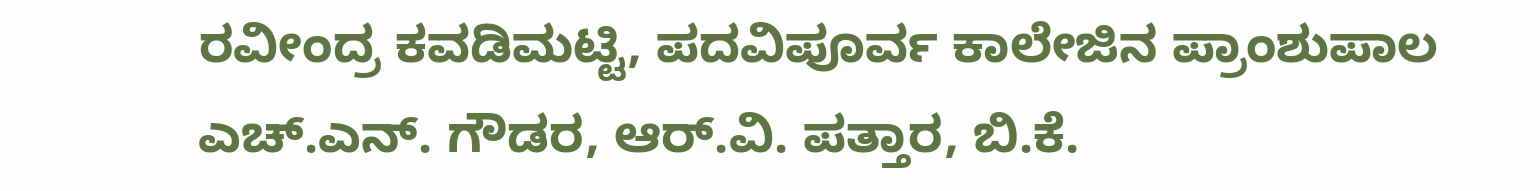ರವೀಂದ್ರ ಕವಡಿಮಟ್ಟಿ, ಪದವಿಪೂರ್ವ ಕಾಲೇಜಿನ ಪ್ರಾಂಶುಪಾಲ ಎಚ್.ಎನ್. ಗೌಡರ, ಆರ್.ವಿ. ಪತ್ತಾರ, ಬಿ.ಕೆ.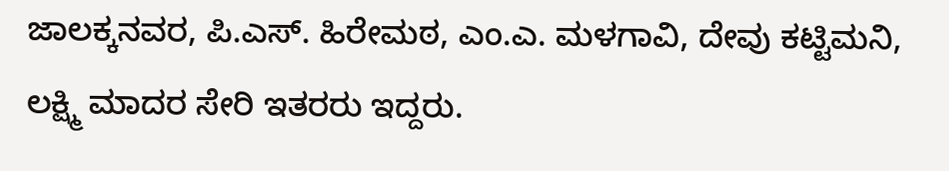ಜಾಲಕ್ಕನವರ, ಪಿ.ಎಸ್. ಹಿರೇಮಠ, ಎಂ.ಎ. ಮಳಗಾವಿ, ದೇವು ಕಟ್ಟಿಮನಿ, ಲಕ್ಷ್ಮಿ ಮಾದರ ಸೇರಿ ಇತರರು ಇದ್ದರು.